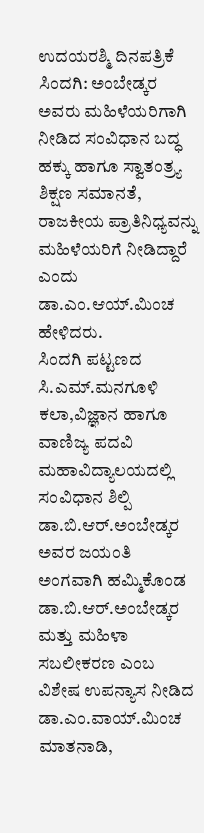ಉದಯರಶ್ಮಿ ದಿನಪತ್ರಿಕೆ
ಸಿಂದಗಿ: ಅಂಬೇಡ್ಕರ ಅವರು ಮಹಿಳೆಯರಿಗಾಗಿ ನೀಡಿದ ಸಂವಿಧಾನ ಬದ್ಧ ಹಕ್ಕು ಹಾಗೂ ಸ್ವಾತಂತ್ರ್ಯ ಶಿಕ್ಷಣ ಸಮಾನತೆ, ರಾಜಕೀಯ ಪ್ರಾತಿನಿಧ್ಯವನ್ನು ಮಹಿಳೆಯರಿಗೆ ನೀಡಿದ್ದಾರೆ ಎಂದು ಡಾ.ಎಂ.ಆಯ್.ಮಿಂಚ ಹೇಳಿದರು.
ಸಿಂದಗಿ ಪಟ್ಟಣದ ಸಿ.ಎಮ್.ಮನಗೂಳಿ ಕಲಾ,ವಿಜ್ಞಾನ ಹಾಗೂ ವಾಣಿಜ್ಯ ಪದವಿ ಮಹಾವಿದ್ಯಾಲಯದಲ್ಲಿ ಸಂವಿಧಾನ ಶಿಲ್ಪಿ ಡಾ.ಬಿ.ಆರ್.ಅಂಬೇಡ್ಕರ ಅವರ ಜಯಂತಿ ಅಂಗವಾಗಿ ಹಮ್ಮಿಕೊಂಡ ಡಾ.ಬಿ.ಆರ್.ಅಂಬೇಡ್ಕರ ಮತ್ತು ಮಹಿಳಾ ಸಬಲೀಕರಣ ಎಂಬ ವಿಶೇಷ ಉಪನ್ಯಾಸ ನೀಡಿದ ಡಾ.ಎಂ.ವಾಯ್.ಮಿಂಚ ಮಾತನಾಡಿ,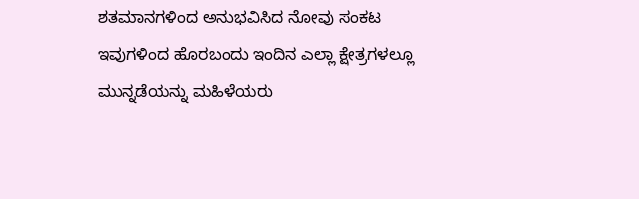ಶತಮಾನಗಳಿಂದ ಅನುಭವಿಸಿದ ನೋವು ಸಂಕಟ ಇವುಗಳಿಂದ ಹೊರಬಂದು ಇಂದಿನ ಎಲ್ಲಾ ಕ್ಷೇತ್ರಗಳಲ್ಲೂ ಮುನ್ನಡೆಯನ್ನು ಮಹಿಳೆಯರು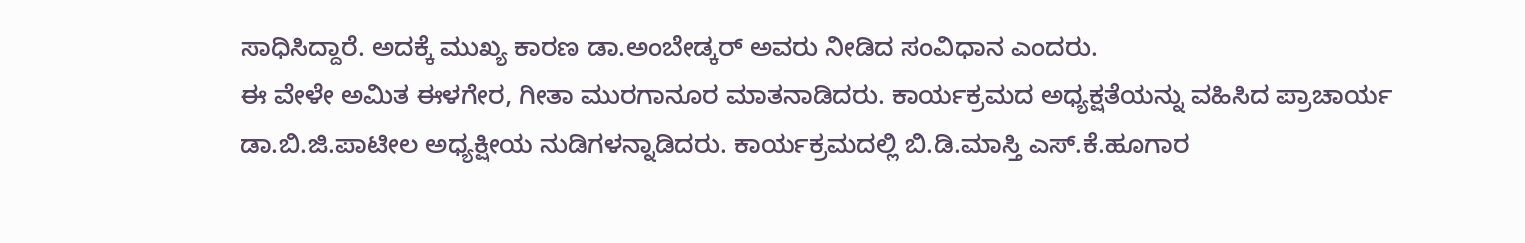ಸಾಧಿಸಿದ್ದಾರೆ. ಅದಕ್ಕೆ ಮುಖ್ಯ ಕಾರಣ ಡಾ.ಅಂಬೇಡ್ಕರ್ ಅವರು ನೀಡಿದ ಸಂವಿಧಾನ ಎಂದರು.
ಈ ವೇಳೇ ಅಮಿತ ಈಳಗೇರ, ಗೀತಾ ಮುರಗಾನೂರ ಮಾತನಾಡಿದರು. ಕಾರ್ಯಕ್ರಮದ ಅಧ್ಯಕ್ಷತೆಯನ್ನು ವಹಿಸಿದ ಪ್ರಾಚಾರ್ಯ ಡಾ.ಬಿ.ಜಿ.ಪಾಟೀಲ ಅಧ್ಯಕ್ಷೀಯ ನುಡಿಗಳನ್ನಾಡಿದರು. ಕಾರ್ಯಕ್ರಮದಲ್ಲಿ ಬಿ.ಡಿ.ಮಾಸ್ತಿ ಎಸ್.ಕೆ.ಹೂಗಾರ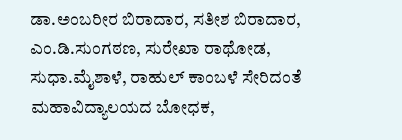ಡಾ.ಅಂಬರೀರ ಬಿರಾದಾರ, ಸತೀಶ ಬಿರಾದಾರ, ಎಂ.ಡಿ.ಸುಂಗಠಣ, ಸುರೇಖಾ ರಾಥೋಡ, ಸುಧಾ.ಮೈಶಾಳೆ, ರಾಹುಲ್ ಕಾಂಬಳೆ ಸೇರಿದಂತೆ ಮಹಾವಿದ್ಯಾಲಯದ ಬೋಧಕ,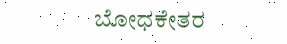ಬೋಧಕೇತರ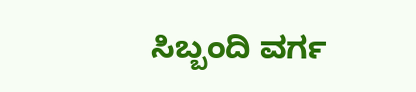ಸಿಬ್ಬಂದಿ ವರ್ಗ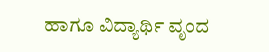ಹಾಗೂ ವಿದ್ಯಾರ್ಥಿ ವೃಂದ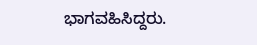ಭಾಗವಹಿಸಿದ್ದರು.